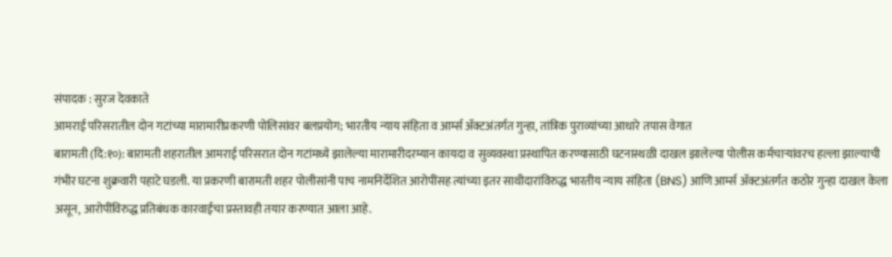संपादक : सुरज देवकाते
आमराई परिसरातील दोन गटांच्या मारामारीप्रकरणी पोलिसांवर बलप्रयोग; भारतीय न्याय संहिता व आर्म्स ॲक्टअंतर्गत गुन्हा, तांत्रिक पुराव्यांच्या आधारे तपास वेगात
बारामती (दि:१०): बारामती शहरातील आमराई परिसरात दोन गटांमध्ये झालेल्या मारामारीदरम्यान कायदा व सुव्यवस्था प्रस्थापित करण्यासाठी घटनास्थळी दाखल झालेल्या पोलीस कर्मचाऱ्यांवरच हल्ला झाल्याची गंभीर घटना शुक्रवारी पहाटे घडली. या प्रकरणी बारामती शहर पोलीसांनी पाच नामनिर्देशित आरोपींसह त्यांच्या इतर साथीदारांविरुद्ध भारतीय न्याय संहिता (BNS) आणि आर्म्स ॲक्टअंतर्गत कठोर गुन्हा दाखल केला असून, आरोपींविरुद्ध प्रतिबंधक कारवाईचा प्रस्तावही तयार करण्यात आला आहे.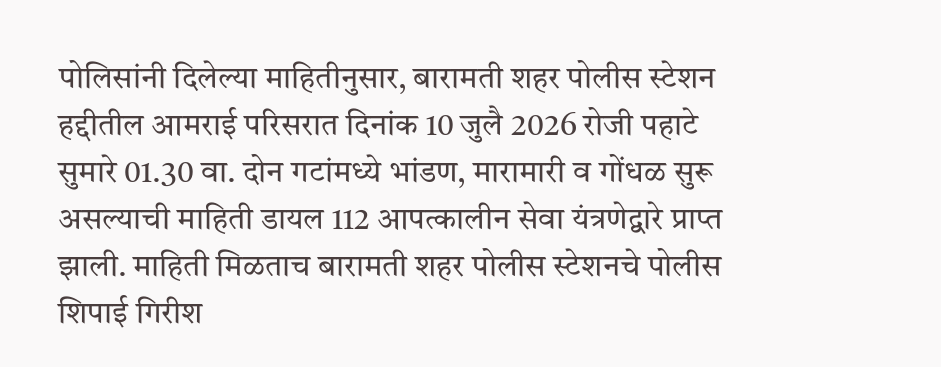पोलिसांनी दिलेल्या माहितीनुसार, बारामती शहर पोलीस स्टेशन हद्दीतील आमराई परिसरात दिनांक 10 जुलै 2026 रोजी पहाटे सुमारे 01.30 वा. दोन गटांमध्ये भांडण, मारामारी व गोंधळ सुरू असल्याची माहिती डायल 112 आपत्कालीन सेवा यंत्रणेद्वारे प्राप्त झाली. माहिती मिळताच बारामती शहर पोलीस स्टेशनचे पोलीस शिपाई गिरीश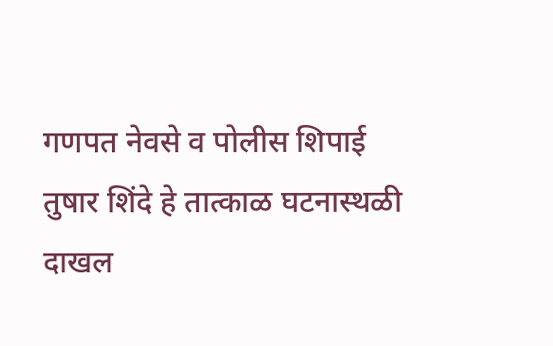गणपत नेवसे व पोलीस शिपाई तुषार शिंदे हे तात्काळ घटनास्थळी दाखल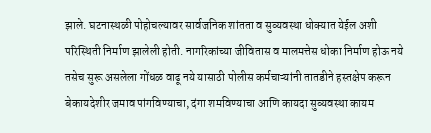झाले. घटनास्थळी पोहोचल्यावर सार्वजनिक शांतता व सुव्यवस्था धोक्यात येईल अशी परिस्थिती निर्माण झालेली होती. नागरिकांच्या जीवितास व मालमत्तेस धोका निर्माण होऊ नये तसेच सुरू असलेला गोंधळ वाढू नये यासाठी पोलीस कर्मचाऱ्यांनी तातडीने हस्तक्षेप करून बेकायदेशीर जमाव पांगविण्याचा, दंगा शमविण्याचा आणि कायदा सुव्यवस्था कायम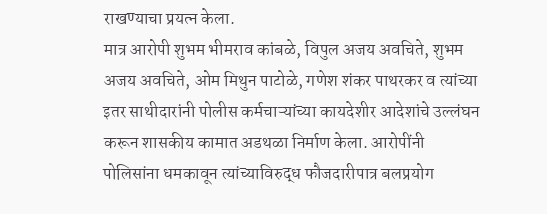राखण्याचा प्रयत्न केला.
मात्र आरोपी शुभम भीमराव कांबळे, विपुल अजय अवचिते, शुभम अजय अवचिते, ओम मिथुन पाटोळे, गणेश शंकर पाथरकर व त्यांच्या इतर साथीदारांनी पोलीस कर्मचाऱ्यांच्या कायदेशीर आदेशांचे उल्लंघन करून शासकीय कामात अडथळा निर्माण केला. आरोपींनी पोलिसांना धमकावून त्यांच्याविरुद्ध फौजदारीपात्र बलप्रयोग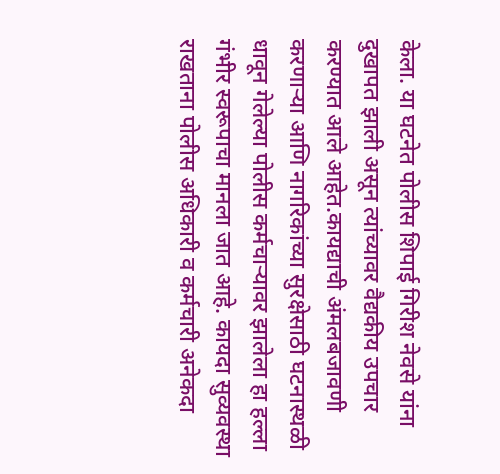केला. या घटनेत पोलीस शिपाई गिरीश नेवसे यांना दुखापत झाली असून त्यांच्यावर वैद्यकीय उपचार करण्यात आले आहेत.कायद्याची अंमलबजावणी करणाऱ्या आणि नागरिकांच्या सुरक्षेसाठी घटनास्थळी धावून गेलेल्या पोलीस कर्मचाऱ्यावर झालेला हा हल्ला गंभीर स्वरूपाचा मानला जात आहे. कायदा सुव्यवस्था राखताना पोलीस अधिकारी व कर्मचारी अनेकदा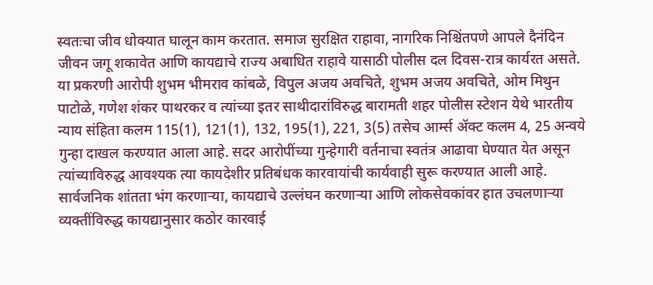स्वतःचा जीव धोक्यात घालून काम करतात. समाज सुरक्षित राहावा, नागरिक निश्चिंतपणे आपले दैनंदिन जीवन जगू शकावेत आणि कायद्याचे राज्य अबाधित राहावे यासाठी पोलीस दल दिवस-रात्र कार्यरत असते.
या प्रकरणी आरोपी शुभम भीमराव कांबळे, विपुल अजय अवचिते, शुभम अजय अवचिते, ओम मिथुन पाटोळे, गणेश शंकर पाथरकर व त्यांच्या इतर साथीदारांविरुद्ध बारामती शहर पोलीस स्टेशन येथे भारतीय न्याय संहिता कलम 115(1), 121(1), 132, 195(1), 221, 3(5) तसेच आर्म्स ॲक्ट कलम 4, 25 अन्वये गुन्हा दाखल करण्यात आला आहे. सदर आरोपींच्या गुन्हेगारी वर्तनाचा स्वतंत्र आढावा घेण्यात येत असून त्यांच्याविरुद्ध आवश्यक त्या कायदेशीर प्रतिबंधक कारवायांची कार्यवाही सुरू करण्यात आली आहे. सार्वजनिक शांतता भंग करणाऱ्या, कायद्याचे उल्लंघन करणाऱ्या आणि लोकसेवकांवर हात उचलणाऱ्या व्यक्तींविरुद्ध कायद्यानुसार कठोर कारवाई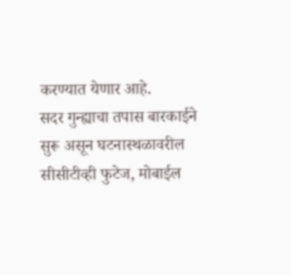करण्यात येणार आहे.
सदर गुन्ह्याचा तपास बारकाईने सुरू असून घटनास्थळावरील सीसीटीव्ही फुटेज, मोबाईल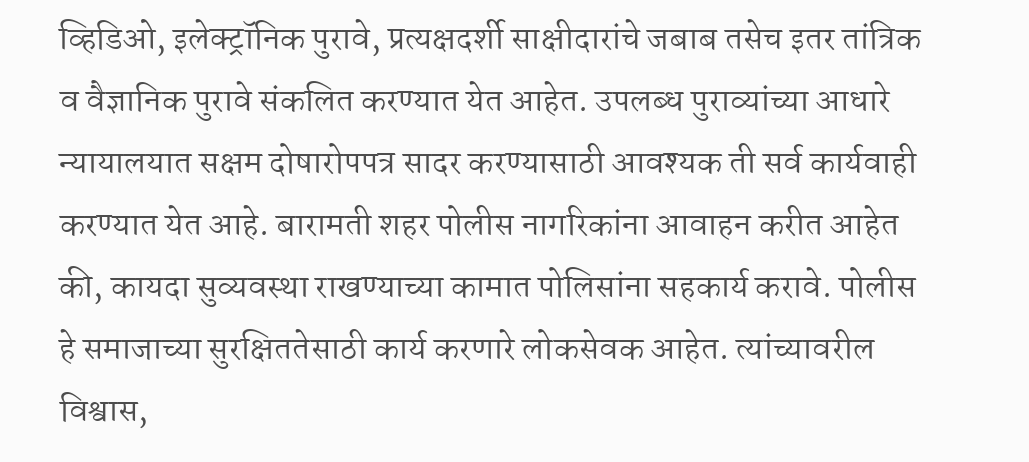व्हिडिओ, इलेक्ट्रॉनिक पुरावे, प्रत्यक्षदर्शी साक्षीदारांचे जबाब तसेच इतर तांत्रिक व वैज्ञानिक पुरावे संकलित करण्यात येत आहेत. उपलब्ध पुराव्यांच्या आधारे न्यायालयात सक्षम दोषारोपपत्र सादर करण्यासाठी आवश्यक ती सर्व कार्यवाही करण्यात येत आहे. बारामती शहर पोलीस नागरिकांना आवाहन करीत आहेत की, कायदा सुव्यवस्था राखण्याच्या कामात पोलिसांना सहकार्य करावे. पोलीस हे समाजाच्या सुरक्षिततेसाठी कार्य करणारे लोकसेवक आहेत. त्यांच्यावरील विश्वास,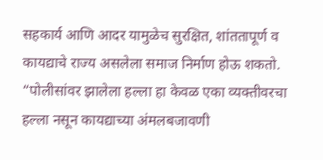सहकार्य आणि आदर यामुळेच सुरक्षित, शांततापूर्ण व कायद्याचे राज्य असलेला समाज निर्माण होऊ शकतो. “पोलीसांवर झालेला हल्ला हा केवळ एका व्यक्तीवरचा हल्ला नसून कायद्याच्या अंमलबजावणी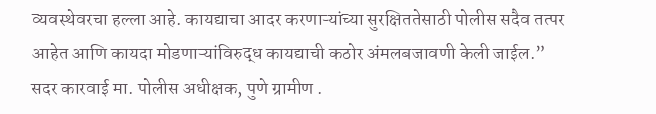व्यवस्थेवरचा हल्ला आहे. कायद्याचा आदर करणाऱ्यांच्या सुरक्षिततेसाठी पोलीस सदैव तत्पर आहेत आणि कायदा मोडणाऱ्यांविरुद्ध कायद्याची कठोर अंमलबजावणी केली जाईल.”
सदर कारवाई मा. पोलीस अधीक्षक, पुणे ग्रामीण .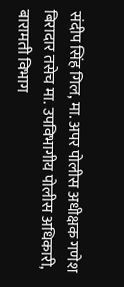संदीप सिंह गिल, मा. अपर पोलीस अधीक्षक गणेश बिरादार तसेच मा. उपविभागीय पोलीस अधिकारी, बारामती विभाग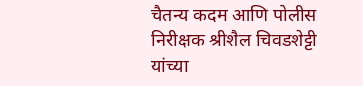चैतन्य कदम आणि पोलीस निरीक्षक श्रीशैल चिवडशेट्टी यांच्या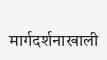मार्गदर्शनाखाली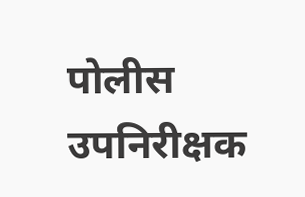पोलीस उपनिरीक्षक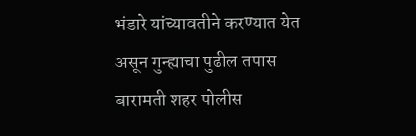भंडारे यांच्यावतीने करण्यात येत असून गुन्ह्याचा पुढील तपास बारामती शहर पोलीस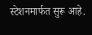स्टेशनमार्फत सुरू आहे.